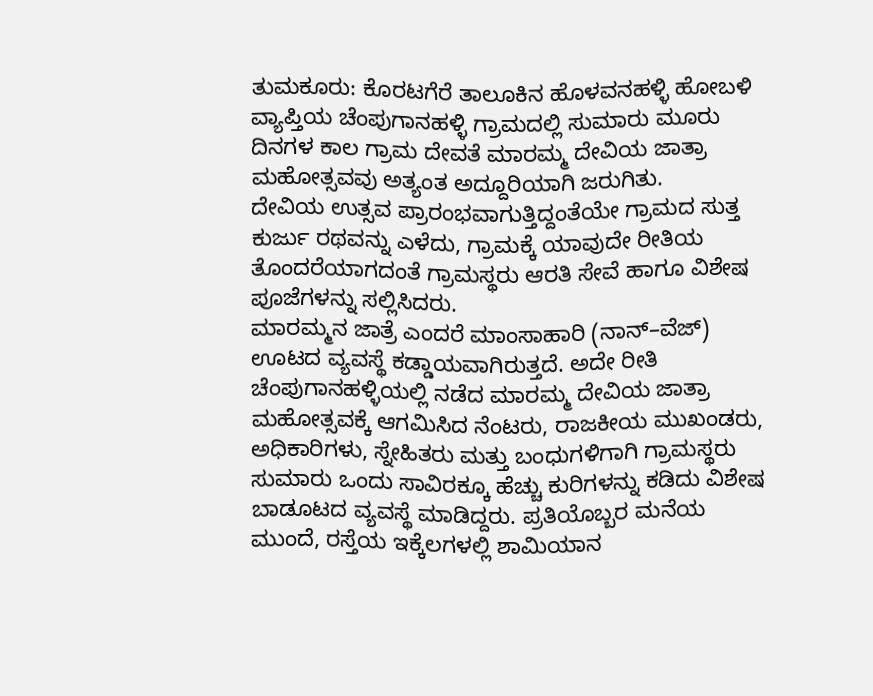ತುಮಕೂರು: ಕೊರಟಗೆರೆ ತಾಲೂಕಿನ ಹೊಳವನಹಳ್ಳಿ ಹೋಬಳಿ ವ್ಯಾಪ್ತಿಯ ಚೆಂಪುಗಾನಹಳ್ಳಿ ಗ್ರಾಮದಲ್ಲಿ ಸುಮಾರು ಮೂರು ದಿನಗಳ ಕಾಲ ಗ್ರಾಮ ದೇವತೆ ಮಾರಮ್ಮ ದೇವಿಯ ಜಾತ್ರಾ ಮಹೋತ್ಸವವು ಅತ್ಯಂತ ಅದ್ದೂರಿಯಾಗಿ ಜರುಗಿತು.
ದೇವಿಯ ಉತ್ಸವ ಪ್ರಾರಂಭವಾಗುತ್ತಿದ್ದಂತೆಯೇ ಗ್ರಾಮದ ಸುತ್ತ ಕುರ್ಜು ರಥವನ್ನು ಎಳೆದು, ಗ್ರಾಮಕ್ಕೆ ಯಾವುದೇ ರೀತಿಯ ತೊಂದರೆಯಾಗದಂತೆ ಗ್ರಾಮಸ್ಥರು ಆರತಿ ಸೇವೆ ಹಾಗೂ ವಿಶೇಷ ಪೂಜೆಗಳನ್ನು ಸಲ್ಲಿಸಿದರು.
ಮಾರಮ್ಮನ ಜಾತ್ರೆ ಎಂದರೆ ಮಾಂಸಾಹಾರಿ (ನಾನ್–ವೆಜ್) ಊಟದ ವ್ಯವಸ್ಥೆ ಕಡ್ಡಾಯವಾಗಿರುತ್ತದೆ. ಅದೇ ರೀತಿ ಚೆಂಪುಗಾನಹಳ್ಳಿಯಲ್ಲಿ ನಡೆದ ಮಾರಮ್ಮ ದೇವಿಯ ಜಾತ್ರಾ ಮಹೋತ್ಸವಕ್ಕೆ ಆಗಮಿಸಿದ ನೆಂಟರು, ರಾಜಕೀಯ ಮುಖಂಡರು, ಅಧಿಕಾರಿಗಳು, ಸ್ನೇಹಿತರು ಮತ್ತು ಬಂಧುಗಳಿಗಾಗಿ ಗ್ರಾಮಸ್ಥರು ಸುಮಾರು ಒಂದು ಸಾವಿರಕ್ಕೂ ಹೆಚ್ಚು ಕುರಿಗಳನ್ನು ಕಡಿದು ವಿಶೇಷ ಬಾಡೂಟದ ವ್ಯವಸ್ಥೆ ಮಾಡಿದ್ದರು. ಪ್ರತಿಯೊಬ್ಬರ ಮನೆಯ ಮುಂದೆ, ರಸ್ತೆಯ ಇಕ್ಕೆಲಗಳಲ್ಲಿ ಶಾಮಿಯಾನ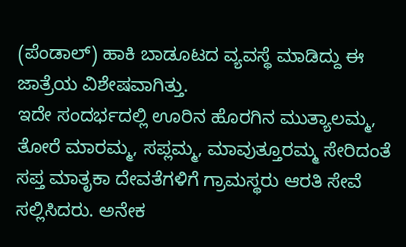(ಪೆಂಡಾಲ್) ಹಾಕಿ ಬಾಡೂಟದ ವ್ಯವಸ್ಥೆ ಮಾಡಿದ್ದು ಈ ಜಾತ್ರೆಯ ವಿಶೇಷವಾಗಿತ್ತು.
ಇದೇ ಸಂದರ್ಭದಲ್ಲಿ ಊರಿನ ಹೊರಗಿನ ಮುತ್ಯಾಲಮ್ಮ, ತೋರೆ ಮಾರಮ್ಮ, ಸಪ್ಲಮ್ಮ, ಮಾವುತ್ತೂರಮ್ಮ ಸೇರಿದಂತೆ ಸಪ್ತ ಮಾತೃಕಾ ದೇವತೆಗಳಿಗೆ ಗ್ರಾಮಸ್ಥರು ಆರತಿ ಸೇವೆ ಸಲ್ಲಿಸಿದರು. ಅನೇಕ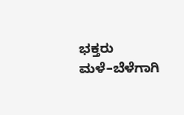ಭಕ್ತರು ಮಳೆ–ಬೆಳೆಗಾಗಿ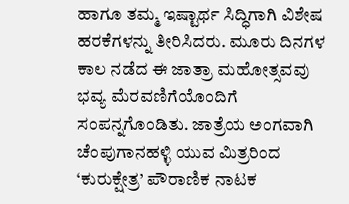ಹಾಗೂ ತಮ್ಮ ಇಷ್ಟಾರ್ಥ ಸಿದ್ಧಿಗಾಗಿ ವಿಶೇಷ ಹರಕೆಗಳನ್ನು ತೀರಿಸಿದರು. ಮೂರು ದಿನಗಳ ಕಾಲ ನಡೆದ ಈ ಜಾತ್ರಾ ಮಹೋತ್ಸವವು ಭವ್ಯ ಮೆರವಣಿಗೆಯೊಂದಿಗೆ ಸಂಪನ್ನಗೊಂಡಿತು. ಜಾತ್ರೆಯ ಅಂಗವಾಗಿ ಚೆಂಪುಗಾನಹಳ್ಳಿ ಯುವ ಮಿತ್ರರಿಂದ ‘ಕುರುಕ್ಷೇತ್ರ’ ಪೌರಾಣಿಕ ನಾಟಕ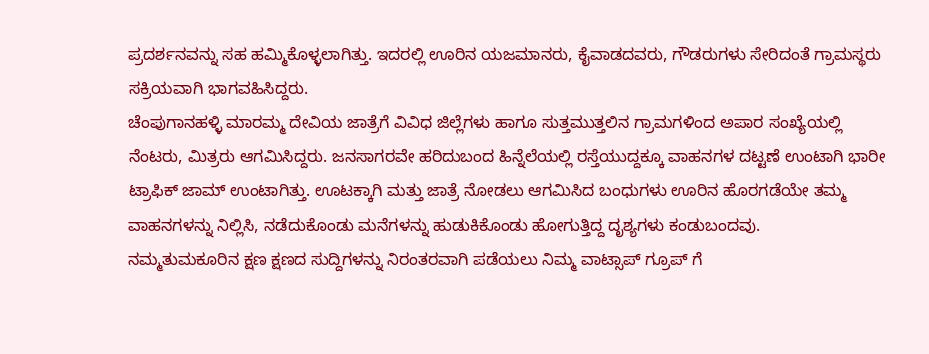ಪ್ರದರ್ಶನವನ್ನು ಸಹ ಹಮ್ಮಿಕೊಳ್ಳಲಾಗಿತ್ತು. ಇದರಲ್ಲಿ ಊರಿನ ಯಜಮಾನರು, ಕೈವಾಡದವರು, ಗೌಡರುಗಳು ಸೇರಿದಂತೆ ಗ್ರಾಮಸ್ಥರು ಸಕ್ರಿಯವಾಗಿ ಭಾಗವಹಿಸಿದ್ದರು.
ಚೆಂಪುಗಾನಹಳ್ಳಿ ಮಾರಮ್ಮ ದೇವಿಯ ಜಾತ್ರೆಗೆ ವಿವಿಧ ಜಿಲ್ಲೆಗಳು ಹಾಗೂ ಸುತ್ತಮುತ್ತಲಿನ ಗ್ರಾಮಗಳಿಂದ ಅಪಾರ ಸಂಖ್ಯೆಯಲ್ಲಿ ನೆಂಟರು, ಮಿತ್ರರು ಆಗಮಿಸಿದ್ದರು. ಜನಸಾಗರವೇ ಹರಿದುಬಂದ ಹಿನ್ನೆಲೆಯಲ್ಲಿ ರಸ್ತೆಯುದ್ದಕ್ಕೂ ವಾಹನಗಳ ದಟ್ಟಣೆ ಉಂಟಾಗಿ ಭಾರೀ ಟ್ರಾಫಿಕ್ ಜಾಮ್ ಉಂಟಾಗಿತ್ತು. ಊಟಕ್ಕಾಗಿ ಮತ್ತು ಜಾತ್ರೆ ನೋಡಲು ಆಗಮಿಸಿದ ಬಂಧುಗಳು ಊರಿನ ಹೊರಗಡೆಯೇ ತಮ್ಮ ವಾಹನಗಳನ್ನು ನಿಲ್ಲಿಸಿ, ನಡೆದುಕೊಂಡು ಮನೆಗಳನ್ನು ಹುಡುಕಿಕೊಂಡು ಹೋಗುತ್ತಿದ್ದ ದೃಶ್ಯಗಳು ಕಂಡುಬಂದವು.
ನಮ್ಮತುಮಕೂರಿನ ಕ್ಷಣ ಕ್ಷಣದ ಸುದ್ದಿಗಳನ್ನು ನಿರಂತರವಾಗಿ ಪಡೆಯಲು ನಿಮ್ಮ ವಾಟ್ಸಾಪ್ ಗ್ರೂಪ್ ಗೆ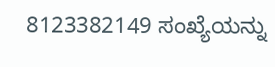8123382149 ಸಂಖ್ಯೆಯನ್ನು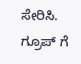ಸೇರಿಸಿ.
ಗ್ರೂಪ್ ಗೆ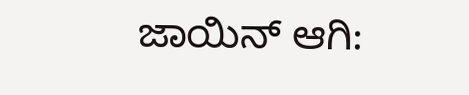ಜಾಯಿನ್ ಆಗಿ: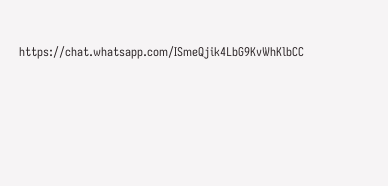https://chat.whatsapp.com/ISmeQjik4LbG9KvWhKlbCC